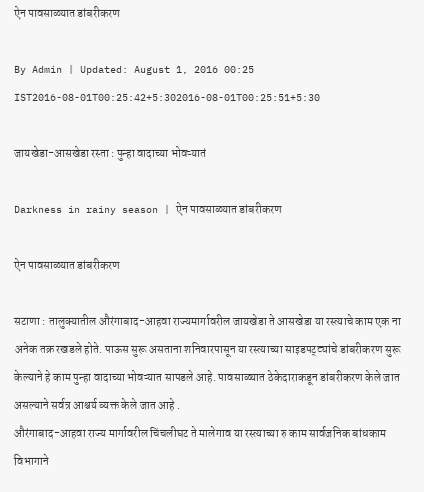ऐन पावसाळ्यात डांबरीकरण

By Admin | Updated: August 1, 2016 00:25 IST2016-08-01T00:25:42+5:302016-08-01T00:25:51+5:30

जायखेडा-आसखेडा रस्ता : पुन्हा वादाच्या भोवऱ्यातं

Darkness in rainy season | ऐन पावसाळ्यात डांबरीकरण

ऐन पावसाळ्यात डांबरीकरण

सटाणा : तालुक्यातील औरंगाबाद-आहवा राज्यमार्गावरील जायखेडा ते आसखेडा या रस्त्याचे काम एक ना अनेक तक्र रखडले होते. पाऊस सुरू असताना शनिवारपासून या रस्त्याच्या साइडपट्ट्यांचे डांबरीकरण सुरू केल्याने हे काम पुन्हा वादाच्या भोवऱ्यात सापडले आहे. पावसाळ्यात ठेकेदाराकडून डांबरीकरण केले जात असल्याने सर्वत्र आश्चर्य व्यक्त केले जात आहे .
औरंगाबाद-आहवा राज्य मार्गावरील चिंचलीघट ते मालेगाव या रस्त्याच्या रु काम सार्वजनिक बांधकाम विभागाने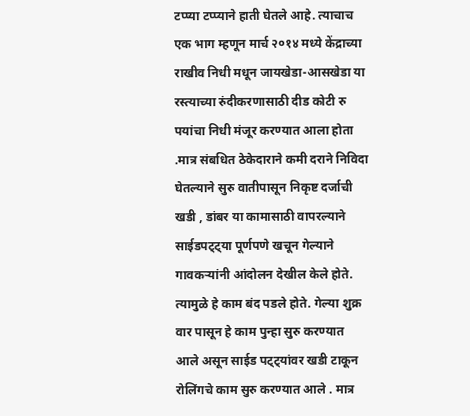टप्प्या टप्प्याने हाती घेतले आहे. त्याचाच एक भाग म्हणून मार्च २०१४ मध्ये केंद्राच्या राखीव निधी मधून जायखेडा-आसखेडा या रस्त्याच्या रुंदीकरणासाठी दीड कोटी रु पयांचा निधी मंजूर करण्यात आला होता .मात्र संबधित ठेकेदाराने कमी दराने निविदा घेतल्याने सुरु वातीपासून निकृष्ट दर्जाची खडी , डांबर या कामासाठी वापरल्याने साईडपट्ट्या पूर्णपणे खचून गेल्याने गावकऱ्यांनी आंदोलन देखील केले होते. त्यामुळे हे काम बंद पडले होते. गेल्या शुक्र वार पासून हे काम पुन्हा सुरु करण्यात आले असून साईड पट्ट्यांवर खडी टाकून रोलिंगचे काम सुरु करण्यात आले . मात्र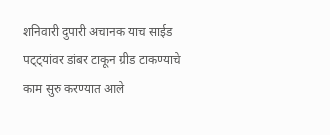शनिवारी दुपारी अचानक याच साईड पट्ट्यांवर डांबर टाकून ग्रीड टाकण्याचे काम सुरु करण्यात आले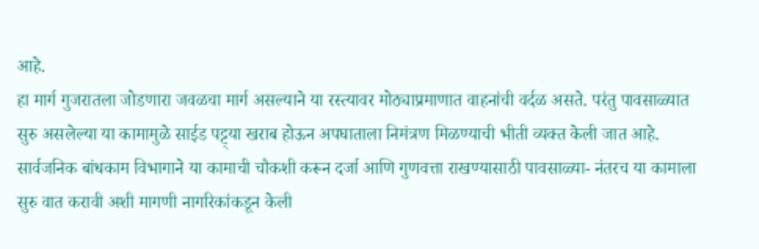आहे.
हा मार्ग गुजरातला जोडणारा जवळचा मार्ग असल्याने या रस्त्यावर मोठ्याप्रमाणात वाहनांची वर्दळ असते. परंतु पावसाळ्यात सुरु असलेल्या या कामामुळे साईड पट्ट्या खराब होऊन अपघाताला निमंत्रण मिळण्याची भीती व्यक्त केली जात आहे. सार्वजनिक बांधकाम विभागाने या कामाची चौकशी करून दर्जा आणि गुणवत्ता राखण्यासाठी पावसाळ्या- नंतरच या कामाला सुरु वात करावी अशी मागणी नागरिकांकडून केली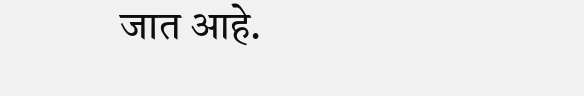जात आहे.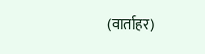(वार्ताहर)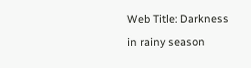Web Title: Darkness in rainy season